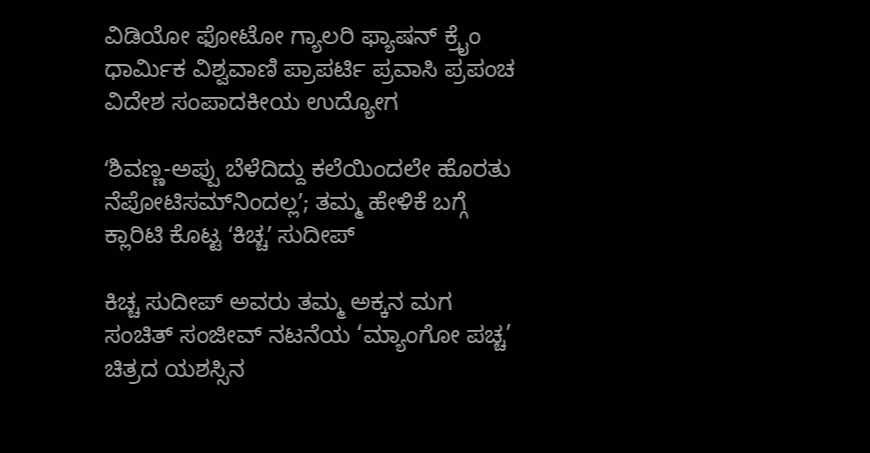ವಿಡಿಯೋ ಫೋಟೋ ಗ್ಯಾಲರಿ ಫ್ಯಾಷನ್ ಕ್ರೈಂ ಧಾರ್ಮಿಕ ವಿಶ್ವವಾಣಿ ಪ್ರಾಪರ್ಟಿ ಪ್ರವಾಸಿ ಪ್ರಪಂಚ ವಿದೇಶ ಸಂಪಾದಕೀಯ ಉದ್ಯೋಗ

ʻಶಿವಣ್ಣ-ಅಪ್ಪು ಬೆಳೆದಿದ್ದು ಕಲೆಯಿಂದಲೇ ಹೊರತು ನೆಪೋಟಿಸಮ್‌ನಿಂದಲ್ಲʼ; ತಮ್ಮ ಹೇಳಿಕೆ ಬಗ್ಗೆ ಕ್ಲಾರಿಟಿ ಕೊಟ್ಟ ‌ʻಕಿಚ್ಚʼ ಸುದೀಪ್

ಕಿಚ್ಚ ಸುದೀಪ್ ಅವರು ತಮ್ಮ ಅಕ್ಕನ ಮಗ ಸಂಚಿತ್ ಸಂಜೀವ್ ನಟನೆಯ ‘ಮ್ಯಾಂಗೋ ಪಚ್ಚ’ ಚಿತ್ರದ ಯಶಸ್ಸಿನ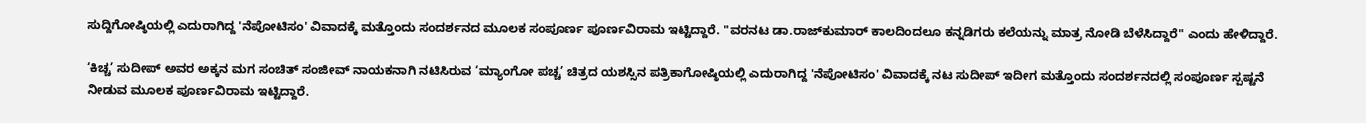ಸುದ್ದಿಗೋಷ್ಠಿಯಲ್ಲಿ ಎದುರಾಗಿದ್ದ 'ನೆಪೋಟಿಸಂ' ವಿವಾದಕ್ಕೆ ಮತ್ತೊಂದು ಸಂದರ್ಶನದ ಮೂಲಕ ಸಂಪೂರ್ಣ ಪೂರ್ಣವಿರಾಮ ಇಟ್ಟಿದ್ದಾರೆ. "ವರನಟ ಡಾ.ರಾಜ್‌ಕುಮಾರ್ ಕಾಲದಿಂದಲೂ ಕನ್ನಡಿಗರು ಕಲೆಯನ್ನು ಮಾತ್ರ ನೋಡಿ ಬೆಳೆಸಿದ್ದಾರೆ" ಎಂದು ಹೇಳಿದ್ದಾರೆ.

‘ಕಿಚ್ಚ’ ಸುದೀಪ್ ಅವರ ಅಕ್ಕನ ಮಗ ಸಂಚಿತ್ ಸಂಜೀವ್ ನಾಯಕನಾಗಿ ನಟಿಸಿರುವ ‘ಮ್ಯಾಂಗೋ ಪಚ್ಚ’ ಚಿತ್ರದ ಯಶಸ್ಸಿನ ಪತ್ರಿಕಾಗೋಷ್ಠಿಯಲ್ಲಿ ಎದುರಾಗಿದ್ದ 'ನೆಪೋಟಿಸಂ' ವಿವಾದಕ್ಕೆ ನಟ ಸುದೀಪ್ ಇದೀಗ ಮತ್ತೊಂದು ಸಂದರ್ಶನದಲ್ಲಿ ಸಂಪೂರ್ಣ ಸ್ಪಷ್ಟನೆ ನೀಡುವ ಮೂಲಕ ಪೂರ್ಣವಿರಾಮ ಇಟ್ಟಿದ್ದಾರೆ.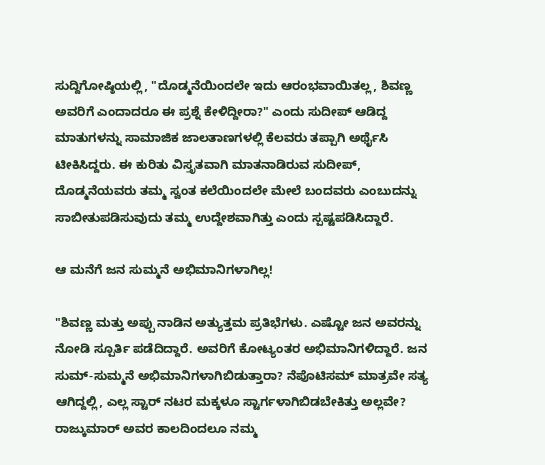ಸುದ್ದಿಗೋಷ್ಠಿಯಲ್ಲಿ, "ದೊಡ್ಮನೆಯಿಂದಲೇ ಇದು ಆರಂಭವಾಯಿತಲ್ಲ, ಶಿವಣ್ಣ ಅವರಿಗೆ ಎಂದಾದರೂ ಈ ಪ್ರಶ್ನೆ ಕೇಳಿದ್ದೀರಾ?" ಎಂದು ಸುದೀಪ್ ಆಡಿದ್ದ ಮಾತುಗಳನ್ನು ಸಾಮಾಜಿಕ ಜಾಲತಾಣಗಳಲ್ಲಿ ಕೆಲವರು ತಪ್ಪಾಗಿ ಅರ್ಥೈಸಿ ಟೀಕಿಸಿದ್ದರು. ಈ ಕುರಿತು ವಿಸ್ತೃತವಾಗಿ ಮಾತನಾಡಿರುವ ಸುದೀಪ್, ದೊಡ್ಮನೆಯವರು ತಮ್ಮ ಸ್ವಂತ ಕಲೆಯಿಂದಲೇ ಮೇಲೆ ಬಂದವರು ಎಂಬುದನ್ನು ಸಾಬೀತುಪಡಿಸುವುದು ತಮ್ಮ ಉದ್ದೇಶವಾಗಿತ್ತು ಎಂದು ಸ್ಪಷ್ಟಪಡಿಸಿದ್ದಾರೆ.

ಆ ಮನೆಗೆ ಜನ ಸುಮ್ಮನೆ ಅಭಿಮಾನಿಗಳಾಗಿಲ್ಲ!

"ಶಿವಣ್ಣ ಮತ್ತು ಅಪ್ಪು ನಾಡಿನ ಅತ್ಯುತ್ತಮ ಪ್ರತಿಭೆಗಳು. ಎಷ್ಟೋ ಜನ ಅವರನ್ನು ನೋಡಿ ಸ್ಪೂರ್ತಿ ಪಡೆದಿದ್ದಾರೆ. ಅವರಿಗೆ ಕೋಟ್ಯಂತರ ಅಭಿಮಾನಿಗಳಿದ್ದಾರೆ. ಜನ ಸುಮ್-ಸುಮ್ಮನೆ ಅಭಿಮಾನಿಗಳಾಗಿಬಿಡುತ್ತಾರಾ? ನೆಪೊಟಿಸಮ್ ಮಾತ್ರವೇ ಸತ್ಯ ಆಗಿದ್ದಲ್ಲಿ, ಎಲ್ಲ ಸ್ಟಾರ್ ನಟರ ಮಕ್ಕಳೂ ಸ್ಟಾರ್ಗಳಾಗಿಬಿಡಬೇಕಿತ್ತು ಅಲ್ಲವೇ? ರಾಜ್ಕುಮಾರ್ ಅವರ ಕಾಲದಿಂದಲೂ ನಮ್ಮ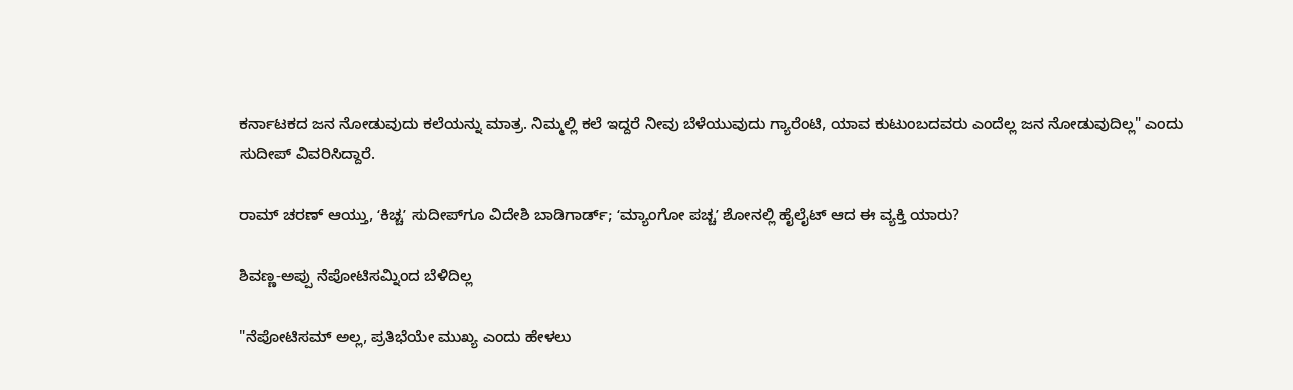ಕರ್ನಾಟಕದ ಜನ ನೋಡುವುದು ಕಲೆಯನ್ನು ಮಾತ್ರ. ನಿಮ್ಮಲ್ಲಿ ಕಲೆ ಇದ್ದರೆ ನೀವು ಬೆಳೆಯುವುದು ಗ್ಯಾರೆಂಟಿ, ಯಾವ ಕುಟುಂಬದವರು ಎಂದೆಲ್ಲ ಜನ ನೋಡುವುದಿಲ್ಲ" ಎಂದು ಸುದೀಪ್ ವಿವರಿಸಿದ್ದಾರೆ.

ರಾಮ್ ಚರಣ್ ಆಯ್ತು, ʻಕಿಚ್ಚʼ ಸುದೀಪ್‌ಗೂ ವಿದೇಶಿ ಬಾಡಿಗಾರ್ಡ್; ʻಮ್ಯಾಂಗೋ ಪಚ್ಚʼ ಶೋನಲ್ಲಿ ಹೈಲೈಟ್‌ ಆದ ಈ ವ್ಯಕ್ತಿ ಯಾರು?

ಶಿವಣ್ಣ-ಅಪ್ಪು ನೆಪೋಟಿಸಮ್ನಿಂದ ಬೆಳಿದಿಲ್ಲ

"ನೆಪೋಟಿಸಮ್ ಅಲ್ಲ, ಪ್ರತಿಭೆಯೇ ಮುಖ್ಯ ಎಂದು ಹೇಳಲು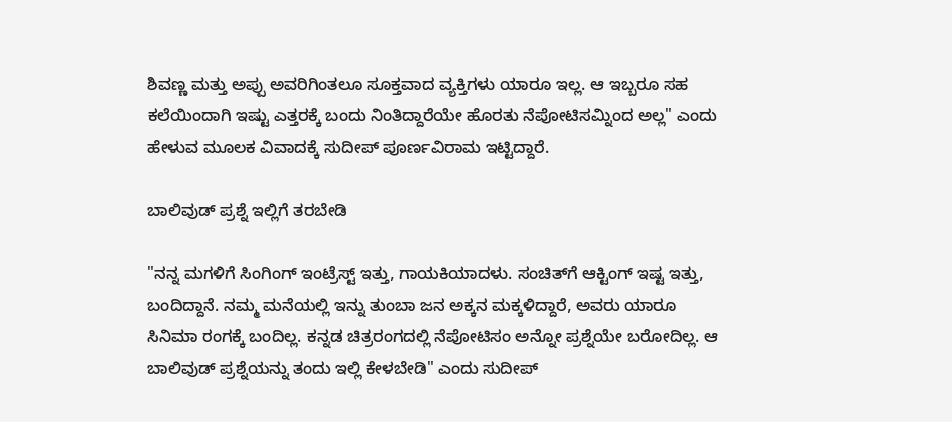ಶಿವಣ್ಣ ಮತ್ತು ಅಪ್ಪು ಅವರಿಗಿಂತಲೂ ಸೂಕ್ತವಾದ ವ್ಯಕ್ತಿಗಳು ಯಾರೂ ಇಲ್ಲ. ಆ ಇಬ್ಬರೂ ಸಹ ಕಲೆಯಿಂದಾಗಿ ಇಷ್ಟು ಎತ್ತರಕ್ಕೆ ಬಂದು ನಿಂತಿದ್ದಾರೆಯೇ ಹೊರತು ನೆಪೋಟಿಸಮ್ನಿಂದ ಅಲ್ಲ" ಎಂದು ಹೇಳುವ ಮೂಲಕ ವಿವಾದಕ್ಕೆ ಸುದೀಪ್ ಪೂರ್ಣವಿರಾಮ ಇಟ್ಟಿದ್ದಾರೆ.

ಬಾಲಿವುಡ್ ಪ್ರಶ್ನೆ ಇಲ್ಲಿಗೆ ತರಬೇಡಿ

"ನನ್ನ ಮಗಳಿಗೆ ಸಿಂಗಿಂಗ್ ಇಂಟ್ರೆಸ್ಟ್ ಇತ್ತು, ಗಾಯಕಿಯಾದಳು. ಸಂಚಿತ್‌ಗೆ ಆಕ್ಟಿಂಗ್ ಇಷ್ಟ ಇತ್ತು, ಬಂದಿದ್ದಾನೆ. ನಮ್ಮ ಮನೆಯಲ್ಲಿ ಇನ್ನು ತುಂಬಾ ಜನ ಅಕ್ಕನ ಮಕ್ಕಳಿದ್ದಾರೆ, ಅವರು ಯಾರೂ ಸಿನಿಮಾ ರಂಗಕ್ಕೆ ಬಂದಿಲ್ಲ. ಕನ್ನಡ ಚಿತ್ರರಂಗದಲ್ಲಿ ನೆಪೋಟಿಸಂ ಅನ್ನೋ ಪ್ರಶ್ನೆಯೇ ಬರೋದಿಲ್ಲ. ಆ ಬಾಲಿವುಡ್ ಪ್ರಶ್ನೆಯನ್ನು ತಂದು ಇಲ್ಲಿ ಕೇಳಬೇಡಿ" ಎಂದು ಸುದೀಪ್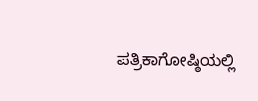ಪತ್ರಿಕಾಗೋಷ್ಠಿಯಲ್ಲಿ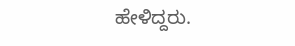ಹೇಳಿದ್ದರು.